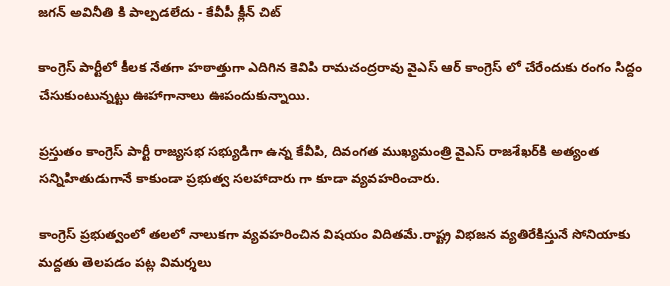జగన్ అవినీతి కి పాల్పడలేదు - కేవీపీ క్లీన్ చిట్

కాంగ్రెస్ పార్టీలో కీల‌క నేత‌గా హ‌ఠాత్తుగా ఎదిగిన కెవిపి రామ‌చంద్ర‌రావు వైఎస్ ఆర్ కాంగ్రెస్ లో చేరేందుకు రంగం సిద్దం చేసుకుంటున్న‌ట్టు ఊహాగానాలు ఊపందుకున్నాయి.

ప్ర‌స్తుతం కాంగ్రెస్ పార్టీ రాజ్యసభ సభ్యుడిగా ఉన్న కేవీపి, దివంగ‌త ముఖ్య‌మంత్రి వైఎస్ రాజ‌శేఖ‌ర్‌కి అత్యంత స‌న్నిహితుడుగానే కాకుండా ప్రభుత్వ సలహాదారు గా కూడా వ్య‌వ‌హ‌రించారు.

కాంగ్రెస్ ప్ర‌భుత్వంలో త‌ల‌లో నాలుక‌గా వ్య‌వ‌హ‌రించిన విష‌యం విదిత‌మే.రాష్ట్ర విభ‌జ‌న వ్య‌తిరేకిస్తునే సోనియాకు మ‌ద్ద‌తు తెల‌ప‌డం ప‌ట్ల విమ‌ర్శ‌లు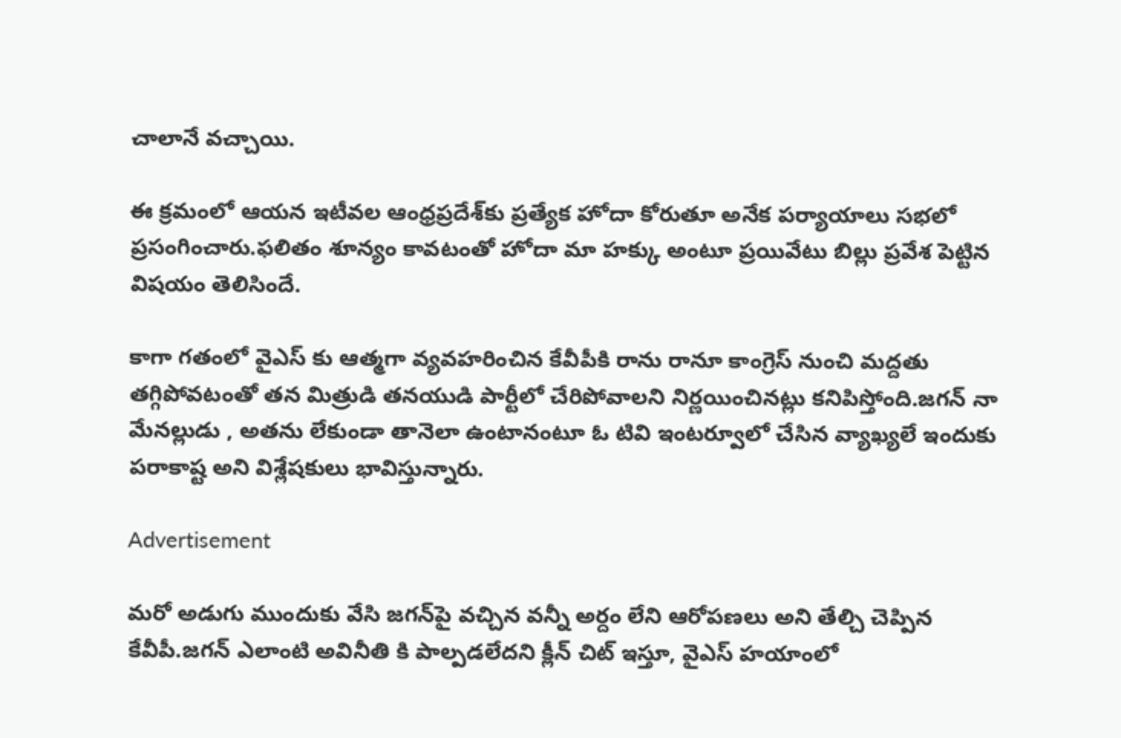చాలానే వ‌చ్చాయి.

ఈ క్ర‌మంలో ఆయ‌న ఇటీవ‌ల ఆంధ్ర‌ప్ర‌దేశ్‌కు ప్ర‌త్యేక హోదా కోరుతూ అనేక ప‌ర్యాయాలు స‌భ‌లో ప్ర‌సంగించారు.ఫ‌లితం శూన్యం కావ‌టంతో హోదా మా హ‌క్కు అంటూ ప్ర‌యివేటు బిల్లు ప్ర‌వేశ పెట్టిన విష‌యం తెలిసిందే.

కాగా గ‌తంలో వైఎస్ కు ఆత్మ‌గా వ్య‌వ‌హ‌రించిన కేవీపీకి రాను రానూ కాంగ్రెస్ నుంచి మ‌ద్ద‌తు త‌గ్గిపోవ‌టంతో త‌న మిత్రుడి త‌నయుడి పార్టీలో చేరిపోవాల‌ని నిర్ణ‌యించిన‌ట్లు క‌నిపిస్తోంది.జగన్ నా మేనల్లుడు , అతను లేకుండా తానెలా ఉంటానంటూ ఓ టివి ఇంట‌ర్వూలో చేసిన వ్యాఖ్య‌లే ఇందుకు ప‌రాకాష్ట అని విశ్లేష‌కులు భావిస్తున్నారు.

Advertisement

మ‌రో అడుగు ముందుకు వేసి జ‌గ‌న్‌పై వ‌చ్చిన వ‌న్నీ అర్దం లేని ఆరోపణలు అని తేల్చి చెప్పిన కేవీపీ.జగన్ ఎలాంటి అవినీతి కి పాల్పడలేదని క్లీన్ చిట్ ఇస్తూ, వైఎస్ హయాంలో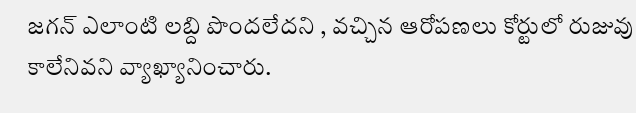జ‌గ‌న్ ఎలాంటి లబ్ది పొందలేదని , వ‌చ్చిన ఆరోప‌ణ‌లు కోర్టులో రుజువు కాలేనివ‌ని వ్యాఖ్యానించారు.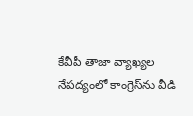కేవీపీ తాజా వ్యాఖ్యల నేపద్యంలో కాంగ్రెస్‌ను వీడి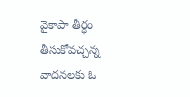వైకాపా తీర్ధం తీసుకోవ‌చ్చ‌న్న వాద‌నల‌కు ఓ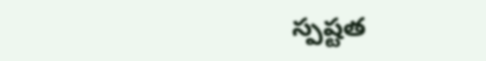స్ప‌ష్ట‌త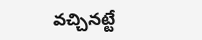వ‌చ్చిన‌ట్టే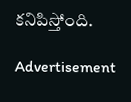క‌నిపిస్తోంది.

Advertisement